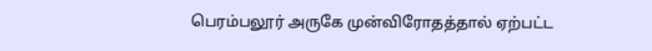பெரம்பலூர் அருகே முன்விரோதத்தால் ஏற்பட்ட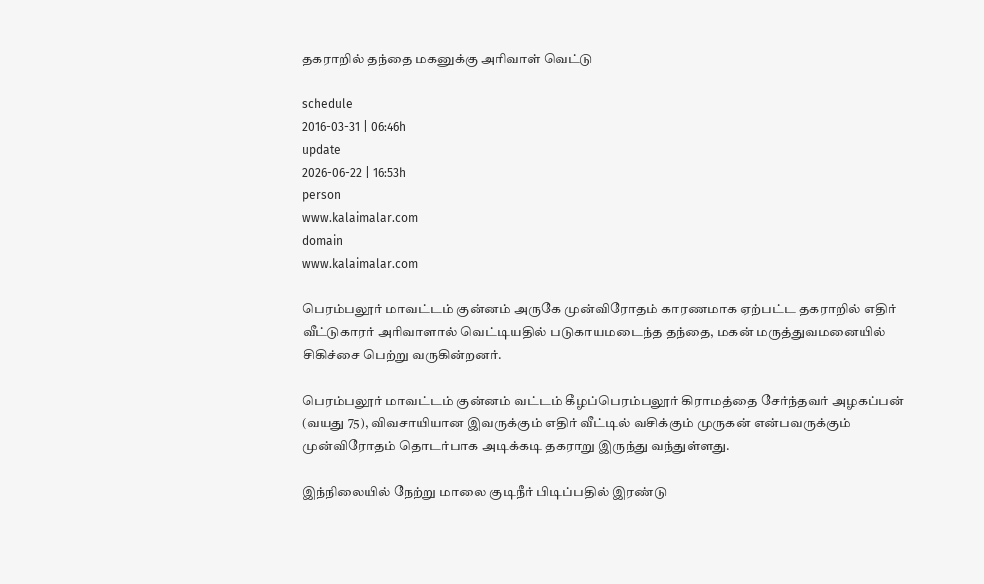தகராறில் தந்தை மகனுக்கு அரிவாள் வெட்டு

schedule
2016-03-31 | 06:46h
update
2026-06-22 | 16:53h
person
www.kalaimalar.com
domain
www.kalaimalar.com

பெரம்பலூர் மாவட்டம் குன்னம் அருகே முன்விரோதம் காரணமாக ஏற்பட்ட தகராறில் எதிர் வீட்டுகாரர் அரிவாளால் வெட்டியதில் படுகாயமடைந்த தந்தை, மகன் மருத்துவமனையில் சிகிச்சை பெற்று வருகின்றனர்.

பெரம்பலூர் மாவட்டம் குன்னம் வட்டம் கீழப்பெரம்பலூர் கிராமத்தை சேர்ந்தவர் அழகப்பன் (வயது 75), விவசாயியான இவருக்கும் எதிர் வீட்டில் வசிக்கும் முருகன் என்பவருக்கும் முன்விரோதம் தொடர்பாக அடிக்கடி தகராறு இருந்து வந்துள்ளது.

இந்நிலையில் நேற்று மாலை குடிநீர் பிடிப்பதில் இரண்டு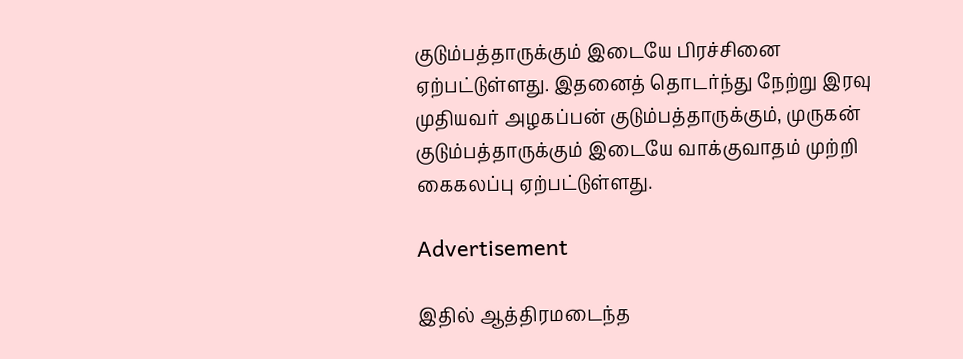குடும்பத்தாருக்கும் இடையே பிரச்சினை ஏற்பட்டுள்ளது. இதனைத் தொடர்ந்து நேற்று இரவு முதியவர் அழகப்பன் குடும்பத்தாருக்கும், முருகன் குடும்பத்தாருக்கும் இடையே வாக்குவாதம் முற்றி கைகலப்பு ஏற்பட்டுள்ளது.

Advertisement

இதில் ஆத்திரமடைந்த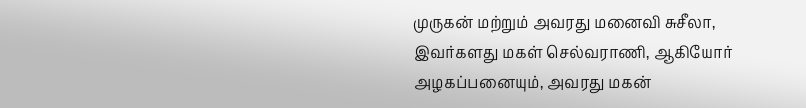முருகன் மற்றும் அவரது மனைவி சுசீலா, இவர்களது மகள் செல்வராணி, ஆகியோர் அழகப்பனையும், அவரது மகன்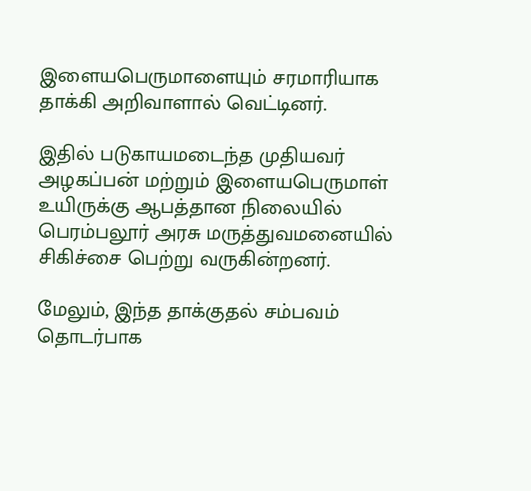இளையபெருமாளையும் சரமாரியாக தாக்கி அறிவாளால் வெட்டினர்.

இதில் படுகாயமடைந்த முதியவர் அழகப்பன் மற்றும் இளையபெருமாள் உயிருக்கு ஆபத்தான நிலையில் பெரம்பலூர் அரசு மருத்துவமனையில் சிகிச்சை பெற்று வருகின்றனர்.

மேலும், இந்த தாக்குதல் சம்பவம் தொடர்பாக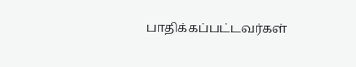பாதிக்கப்பட்டவர்கள்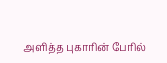அளித்த புகாரின் பேரில்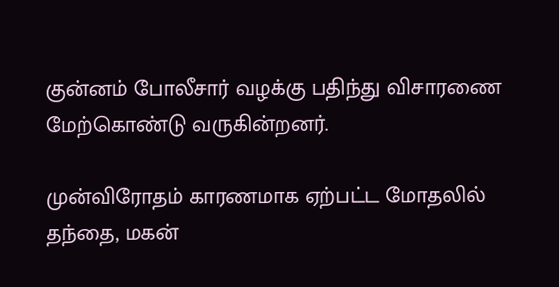குன்னம் போலீசார் வழக்கு பதிந்து விசாரணை மேற்கொண்டு வருகின்றனர்.

முன்விரோதம் காரணமாக ஏற்பட்ட மோதலில் தந்தை, மகன்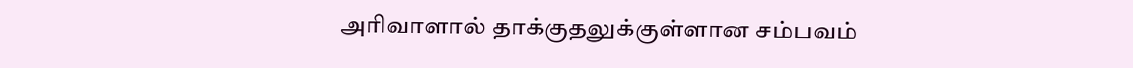அரிவாளால் தாக்குதலுக்குள்ளான சம்பவம்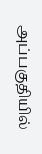அப்பகுதியில்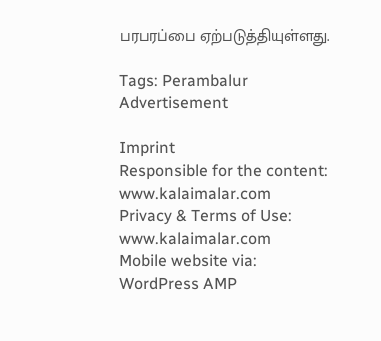பரபரப்பை ஏற்படுத்தியுள்ளது.

Tags: Perambalur
Advertisement

Imprint
Responsible for the content:
www.kalaimalar.com
Privacy & Terms of Use:
www.kalaimalar.com
Mobile website via:
WordPress AMP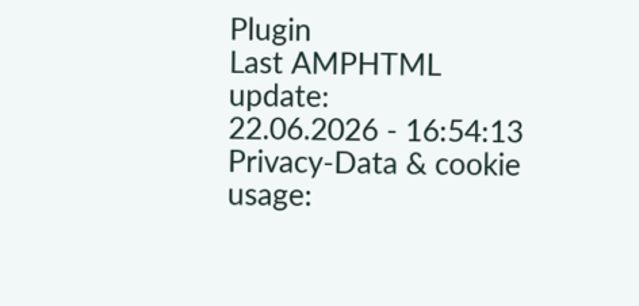Plugin
Last AMPHTML update:
22.06.2026 - 16:54:13
Privacy-Data & cookie usage: